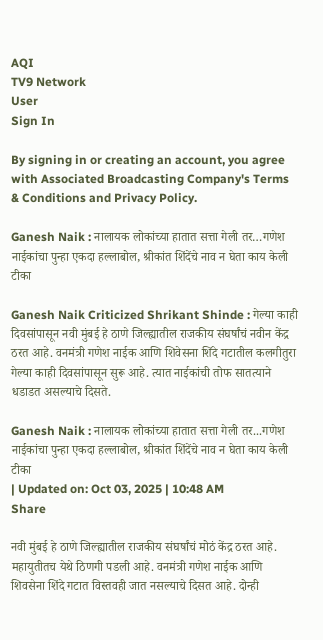AQI
TV9 Network
User
Sign In

By signing in or creating an account, you agree with Associated Broadcasting Company's Terms & Conditions and Privacy Policy.

Ganesh Naik : नालायक लोकांच्या हातात सत्ता गेली तर…गणेश नाईकांचा पुन्हा एकदा हल्लाबोल, श्रीकांत शिंदेंचे नाव न घेता काय केली टीका

Ganesh Naik Criticized Shrikant Shinde : गेल्या काही दिवसांपासून नवी मुंबई हे ठाणे जिल्ह्यातील राजकीय संघर्षांचं नवीन केंद्र ठरत आहे. वनमंत्री गणेश नाईक आणि शिवेसना शिंदे गटातील कलगीतुरा गेल्या काही दिवसांपासून सुरू आहे. त्यात नाईकांची तोफ सातत्याने धडाडत असल्याचे दिसते.

Ganesh Naik : नालायक लोकांच्या हातात सत्ता गेली तर...गणेश नाईकांचा पुन्हा एकदा हल्लाबोल, श्रीकांत शिंदेंचे नाव न घेता काय केली टीका
| Updated on: Oct 03, 2025 | 10:48 AM
Share

नवी मुंबई हे ठाणे जिल्ह्यातील राजकीय संघर्षांचं मोठं केंद्र ठरत आहे. महायुतीतच येथे ठिणगी पडली आहे. वनमंत्री गणेश नाईक आणि शिवसेना शिंदे गटात विस्तवही जात नसल्याचे दिसत आहे. दोन्ही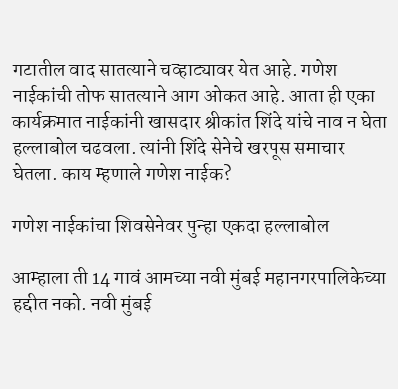गटातील वाद सातत्याने चव्हाट्यावर येत आहे. गणेश नाईकांची तोफ सातत्याने आग ओकत आहे. आता ही एका कार्यक्रमात नाईकांनी खासदार श्रीकांत शिंदे यांचे नाव न घेता हल्लाबोल चढवला. त्यांनी शिंदे सेनेचे खरपूस समाचार घेतला. काय म्हणाले गणेश नाईक?

गणेश नाईकांचा शिवसेनेवर पुन्हा एकदा हल्लाबोल

आम्हाला ती 14 गावं आमच्या नवी मुंबई महानगरपालिकेच्या हद्दीत नको. नवी मुंबई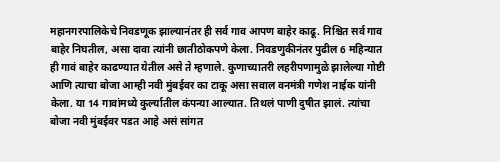महानगरपालिकेचे निवडणूक झाल्यानंतर ही सर्व गाव आपण बाहेर काढू. निश्चित सर्व गाव बाहेर निघतील, असा दावा त्यांनी छातीठोकपणे केला. निवडणुकीनंतर पुढील 6 महिन्यात ही गावं बाहेर काढण्यात येतील असे ते म्हणाले. कुणाच्यातरी लहरीपणामुळे झालेल्या गोष्टी आणि त्याचा बोजा आम्ही नवी मुंबईवर का टाकू असा सवाल वनमंत्री गणेश नाईक यांनी केला. या 14 गावांमध्ये कुर्ल्यातील कंपन्या आल्यात. तिथलं पाणी दुषीत झालं. त्यांचा बोजा नवी मुंबईवर पडत आहे असं सांगत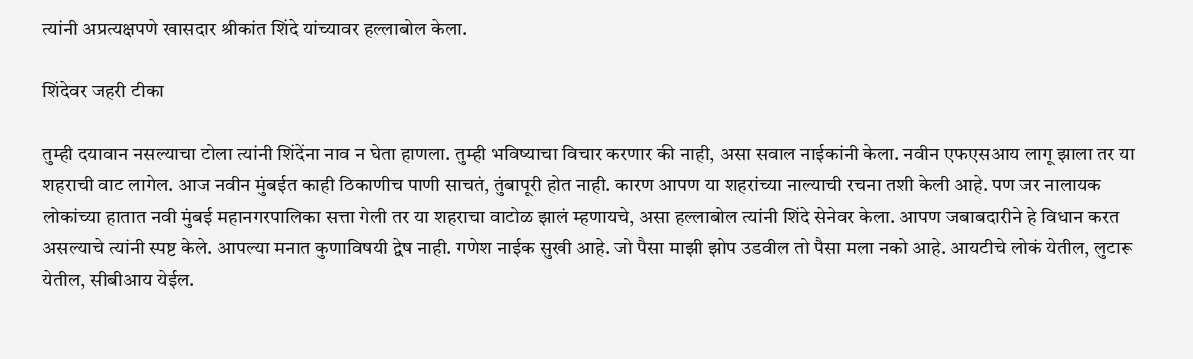त्यांनी अप्रत्यक्षपणे खासदार श्रीकांत शिंदे यांच्यावर हल्लाबोल केला.

शिंदेवर जहरी टीका

तुम्ही दयावान नसल्याचा टोला त्यांनी शिंदेंना नाव न घेता हाणला. तुम्ही भविष्याचा विचार करणार की नाही, असा सवाल नाईकांनी केला. नवीन एफएसआय लागू झाला तर या शहराची वाट लागेल. आज नवीन मुंबईत काही ठिकाणीच पाणी साचतं, तुंबापूरी होत नाही. कारण आपण या शहरांच्या नाल्याची रचना तशी केली आहे. पण जर नालायक लोकांच्या हातात नवी मुंबई महानगरपालिका सत्ता गेली तर या शहराचा वाटोळ झालं म्हणायचे, असा हल्लाबोल त्यांनी शिंदे सेनेवर केला. आपण जबाबदारीने हे विधान करत असल्याचे त्यांनी स्पष्ट केले. आपल्या मनात कुणाविषयी द्वेष नाही. गणेश नाईक सुखी आहे. जो पैसा माझी झोप उडवील तो पैसा मला नको आहे. आयटीचे लोकं येतील, लुटारू येतील, सीबीआय येईल.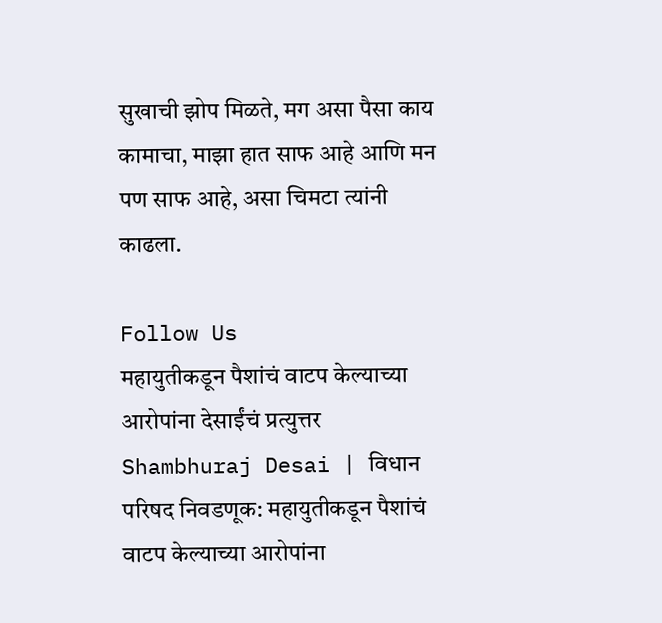सुखाची झोप मिळते, मग असा पैसा काय कामाचा, माझा हात साफ आहे आणि मन पण साफ आहे, असा चिमटा त्यांनी काढला.

Follow Us
महायुतीकडून पैशांचं वाटप केल्याच्या आरोपांना देसाईंचं प्रत्युत्तर
Shambhuraj Desai | विधान परिषद निवडणूक: महायुतीकडून पैशांचं वाटप केल्याच्या आरोपांना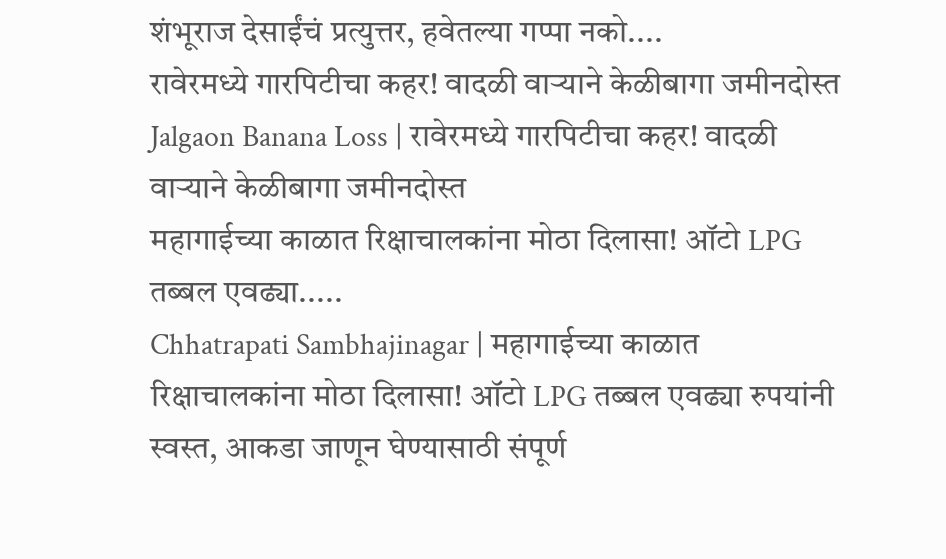शंभूराज देसाईंचं प्रत्युत्तर, हवेतल्या गप्पा नको....
रावेरमध्ये गारपिटीचा कहर! वादळी वाऱ्याने केळीबागा जमीनदोस्त
Jalgaon Banana Loss | रावेरमध्ये गारपिटीचा कहर! वादळी वाऱ्याने केळीबागा जमीनदोस्त
महागाईच्या काळात रिक्षाचालकांना मोठा दिलासा! ऑटो LPG तब्बल एवढ्या.....
Chhatrapati Sambhajinagar | महागाईच्या काळात रिक्षाचालकांना मोठा दिलासा! ऑटो LPG तब्बल एवढ्या रुपयांनी स्वस्त, आकडा जाणून घेण्यासाठी संपूर्ण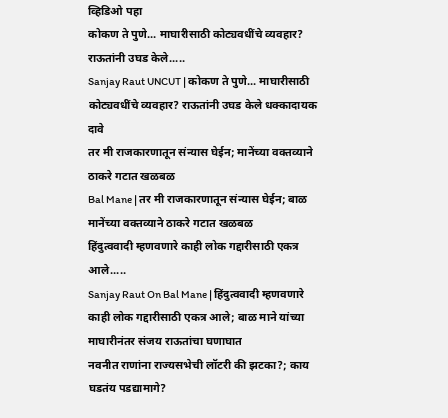व्हिडिओ पहा
कोकण ते पुणे... माघारीसाठी कोट्यवधींचे व्यवहार? राऊतांनी उघड केले.....
Sanjay Raut UNCUT | कोकण ते पुणे... माघारीसाठी कोट्यवधींचे व्यवहार? राऊतांनी उघड केले धक्कादायक दावे
तर मी राजकारणातून संन्यास घेईन; मानेंच्या वक्तव्याने ठाकरे गटात खळबळ
Bal Mane | तर मी राजकारणातून संन्यास घेईन; बाळ मानेंच्या वक्तव्याने ठाकरे गटात खळबळ
हिंदुत्ववादी म्हणवणारे काही लोक गद्दारीसाठी एकत्र आले.....
Sanjay Raut On Bal Mane | हिंदुत्ववादी म्हणवणारे काही लोक गद्दारीसाठी एकत्र आले; बाळ माने यांच्या माघारीनंतर संजय राऊतांचा घणाघात
नवनीत राणांना राज्यसभेची लॉटरी की झटका?; काय घडतंय पडद्यामागे?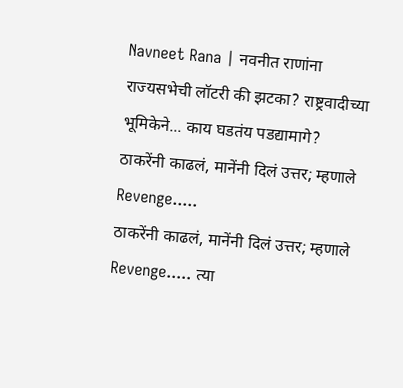Navneet Rana | नवनीत राणांना राज्यसभेची लॉटरी की झटका? राष्ट्रवादीच्या भूमिकेने... काय घडतंय पडद्यामागे?
ठाकरेंनी काढलं, मानेंनी दिलं उत्तर; म्हणाले Revenge.....
ठाकरेंनी काढलं, मानेंनी दिलं उत्तर; म्हणाले Revenge..... त्या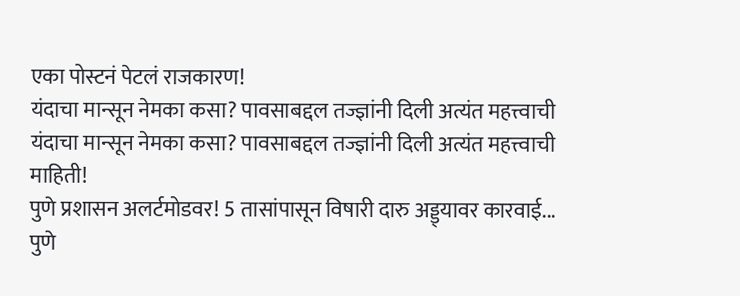एका पोस्टनं पेटलं राजकारण!
यंदाचा मान्सून नेमका कसा? पावसाबद्दल तज्ज्ञांनी दिली अत्यंत महत्त्वाची
यंदाचा मान्सून नेमका कसा? पावसाबद्दल तज्ज्ञांनी दिली अत्यंत महत्त्वाची माहिती!
पुणे प्रशासन अलर्टमोडवर! 5 तासांपासून विषारी दारु अड्ड्यावर कारवाई...
पुणे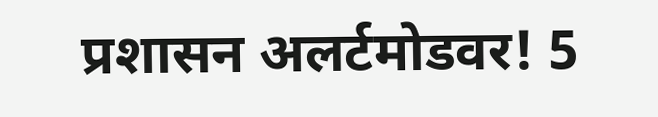प्रशासन अलर्टमोडवर! 5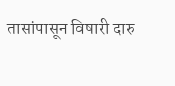तासांपासून विषारी दारु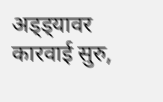अड्ड्यावर कारवाई सुरु,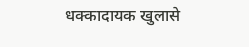धक्कादायक खुलासे